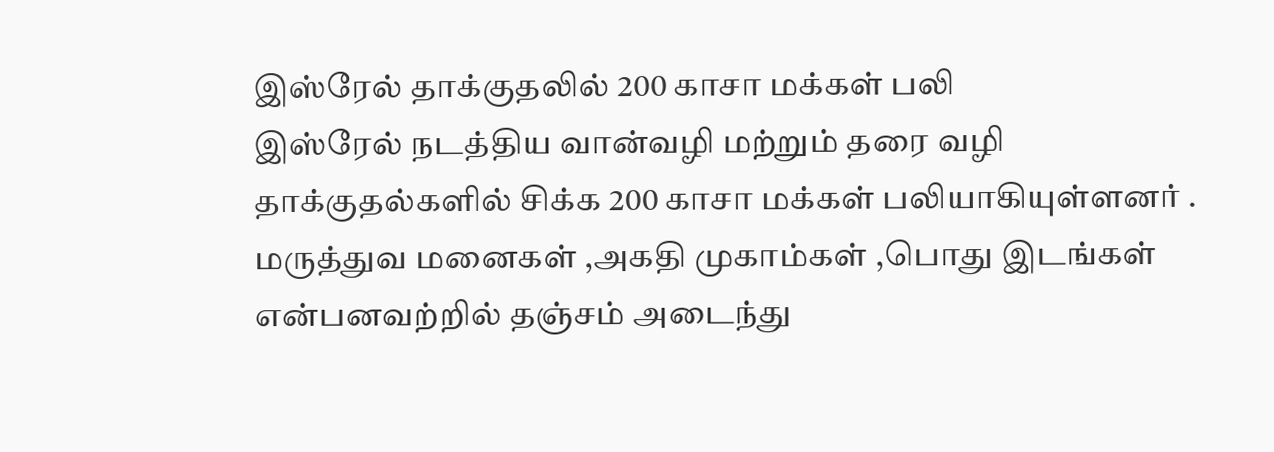இஸ்ரேல் தாக்குதலில் 200 காசா மக்கள் பலி
இஸ்ரேல் நடத்திய வான்வழி மற்றும் தரை வழி தாக்குதல்களில் சிக்க 200 காசா மக்கள் பலியாகியுள்ளனர் .
மருத்துவ மனைகள் ,அகதி முகாம்கள் ,பொது இடங்கள் என்பனவற்றில் தஞ்சம் அடைந்து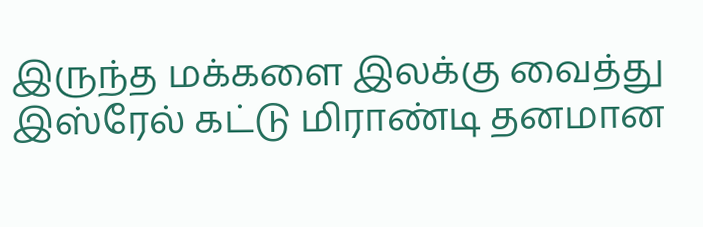இருந்த மக்களை இலக்கு வைத்து இஸ்ரேல் கட்டு மிராண்டி தனமான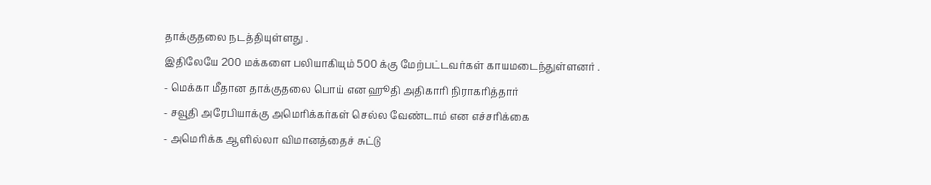தாக்குதலை நடத்தியுள்ளது .
இதிலேயே 200 மக்களை பலியாகியும் 500 க்கு மேற்பட்டவர்கள் காயமடைந்துள்ளனர் .
- மெக்கா மீதான தாக்குதலை பொய் என ஹூதி அதிகாரி நிராகரித்தார்
- சவூதி அரேபியாக்கு அமெரிக்கர்கள் செல்ல வேண்டாம் என எச்சரிக்கை
- அமெரிக்க ஆளில்லா விமானத்தைச் சுட்டு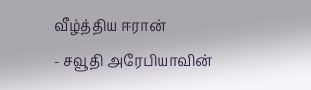வீழ்த்திய ஈரான்
- சவூதி அரேபியாவின்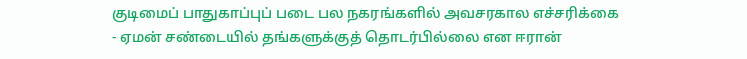குடிமைப் பாதுகாப்புப் படை பல நகரங்களில் அவசரகால எச்சரிக்கை
- ஏமன் சண்டையில் தங்களுக்குத் தொடர்பில்லை என ஈரான்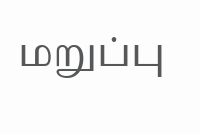மறுப்பு